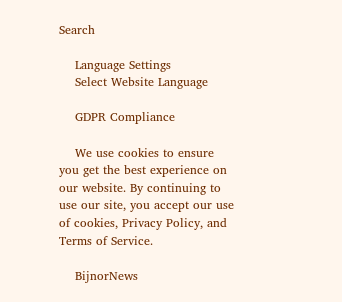Search

    Language Settings
    Select Website Language

    GDPR Compliance

    We use cookies to ensure you get the best experience on our website. By continuing to use our site, you accept our use of cookies, Privacy Policy, and Terms of Service.

    BijnorNews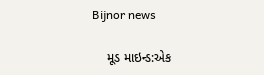Bijnor news

    મૂડ માઇન્ડ:એક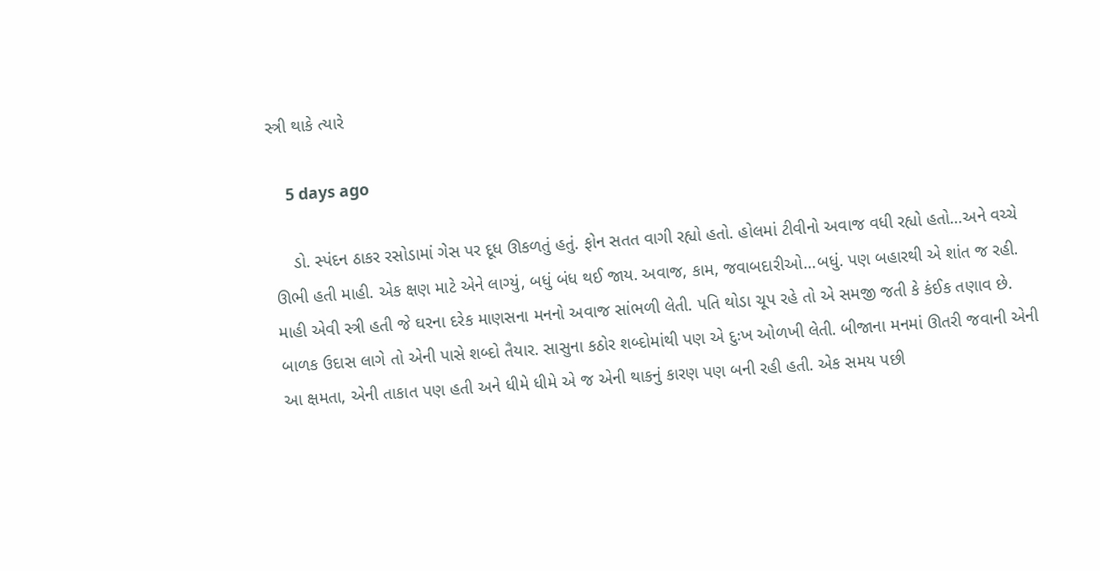સ્ત્રી થાકે ત્યારે

    5 days ago

    ડો. સ્પંદન ઠાકર રસોડામાં ગેસ પર દૂધ ઊકળતું હતું. ફોન સતત વાગી રહ્યો હતો. હોલમાં ટીવીનો અવાજ વધી રહ્યો હતો…અને વચ્ચે ઊભી હતી માહી. એક ક્ષણ માટે એને લાગ્યું, બધું બંધ થઈ જાય. અવાજ, કામ, જવાબદારીઓ…બધું. પણ બહારથી એ શાંત જ રહી. માહી એવી સ્ત્રી હતી જે ઘરના દરેક માણસના મનનો અવાજ સાંભળી લેતી. પતિ થોડા ચૂપ રહે તો એ સમજી જતી કે કંઈક તણાવ છે. બાળક ઉદાસ લાગે તો એની પાસે શબ્દો તૈયાર. સાસુના કઠોર શબ્દોમાંથી પણ એ દુઃખ ઓળખી લેતી. બીજાના મનમાં ઊતરી જવાની એની આ ક્ષમતા, એની તાકાત પણ હતી અને ધીમે ધીમે એ જ એની થાકનું કારણ પણ બની રહી હતી. એક સમય પછી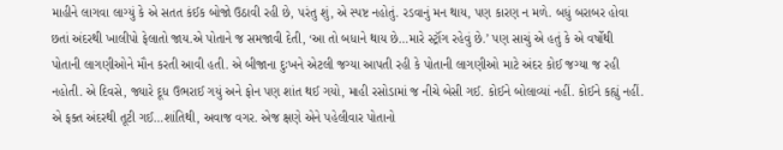માહીને લાગવા લાગ્યું કે એ સતત કંઈક બોજો ઉઠાવી રહી છે, પરંતુ શું, એ સ્પષ્ટ નહોતું. રડવાનું મન થાય, પણ કારણ ન મળે. બધું બરાબર હોવા છતાં અંદરથી ખાલીપો ફેલાતો જાય.એ પોતાને જ સમજાવી દેતી, ‘આ તો બધાને થાય છે…મારે સ્ટ્રૉંગ રહેવું છે.’ પણ સાચું એ હતું કે એ વર્ષોથી પોતાની લાગણીઓને મૌન કરતી આવી હતી. એ બીજાના દુઃખને એટલી જગ્યા આપતી રહી કે પોતાની લાગણીઓ માટે અંદર કોઈ જગ્યા જ રહી નહોતી. એ દિવસે, જ્યારે દૂધ ઉભરાઈ ગયું અને ફોન પણ શાંત થઈ ગયો, માહી રસોડામાં જ નીચે બેસી ગઈ. કોઈને બોલાવ્યાં નહીં. કોઈને કહ્યું નહીં. એ ફક્ત અંદરથી તૂટી ગઈ…શાંતિથી, અવાજ વગર. એજ ક્ષણે એને પહેલીવાર પોતાનો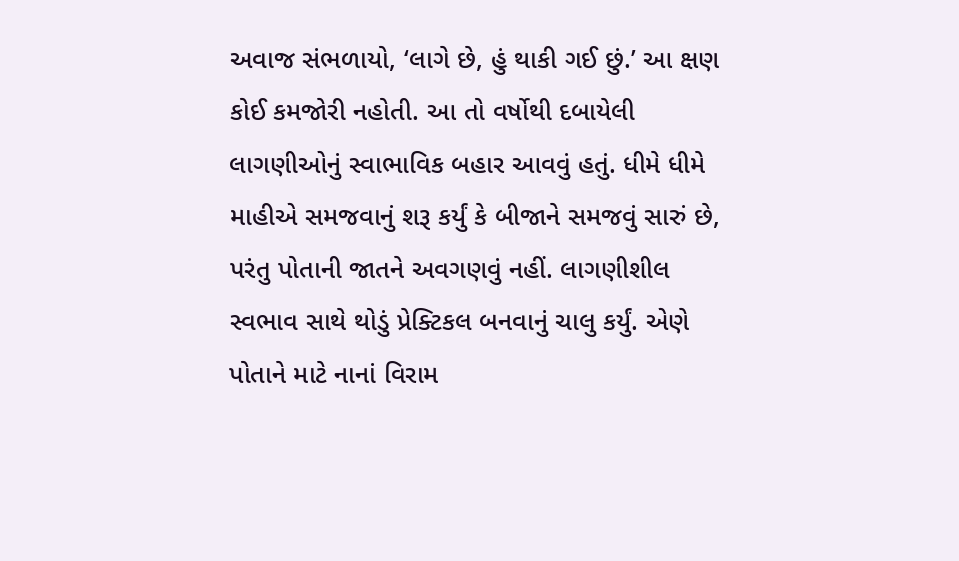અવાજ સંભળાયો, ‘લાગે છે, હું થાકી ગઈ છું.’ આ ક્ષણ કોઈ કમજોરી નહોતી. આ તો વર્ષોથી દબાયેલી લાગણીઓનું સ્વાભાવિક બહાર આવવું હતું. ધીમે ધીમે માહીએ સમજવાનું શરૂ કર્યું કે બીજાને સમજવું સારું છે, પરંતુ પોતાની જાતને અવગણવું નહીં. લાગણીશીલ સ્વભાવ સાથે થોડું પ્રેક્ટિકલ બનવાનું ચાલુ કર્યું. એણે પોતાને માટે નાનાં વિરામ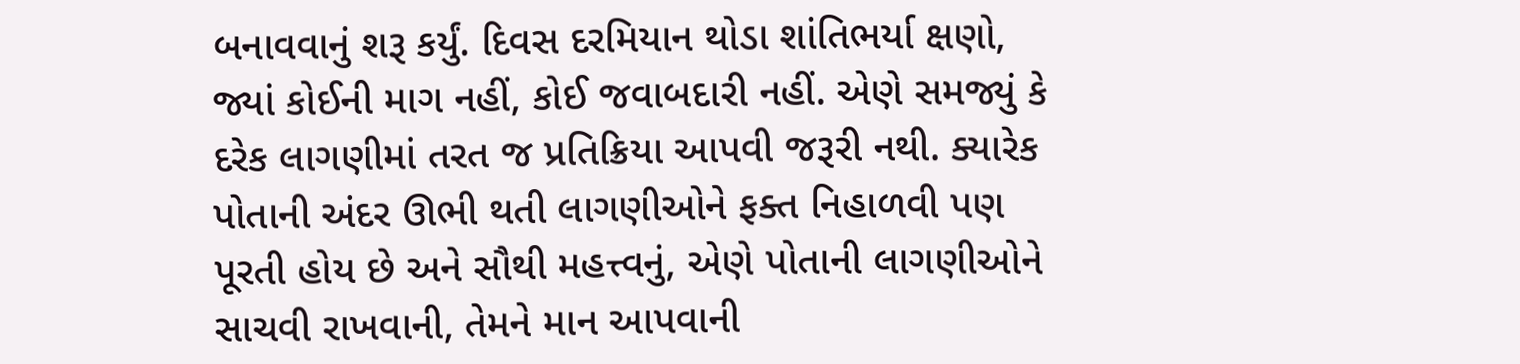બનાવવાનું શરૂ કર્યું. દિવસ દરમિયાન થોડા શાંતિભર્યા ક્ષણો, જ્યાં કોઈની માગ નહીં, કોઈ જવાબદારી નહીં. એણે સમજ્યું કે દરેક લાગણીમાં તરત જ પ્રતિક્રિયા આપવી જરૂરી નથી. ક્યારેક પોતાની અંદર ઊભી થતી લાગણીઓને ફક્ત નિહાળવી પણ પૂરતી હોય છે અને સૌથી મહત્ત્વનું, એણે પોતાની લાગણીઓને સાચવી રાખવાની, તેમને માન આપવાની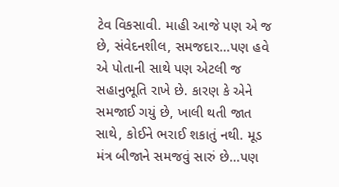ટેવ વિકસાવી. માહી આજે પણ એ જ છે, સંવેદનશીલ, સમજદાર…પણ હવે એ પોતાની સાથે પણ એટલી જ સહાનુભૂતિ રાખે છે. કારણ કે એને સમજાઈ ગયું છે, ખાલી થતી જાત સાથે, કોઈને ભરાઈ શકાતું નથી. મૂડ મંત્ર બીજાને સમજવું સારું છે…પણ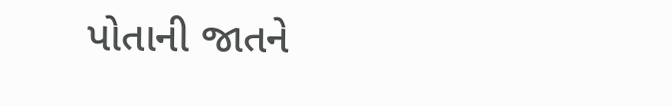પોતાની જાતને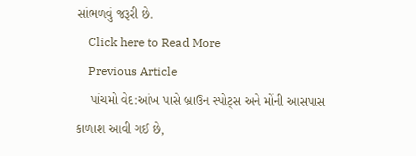સાંભળવું જરૂરી છે.
    Click here to Read More
    Previous Article
    પાંચમો વેદ:આંખ પાસે બ્રાઉન સ્પોટ્સ અને મોંની આસપાસ કાળાશ આવી ગઈ છે,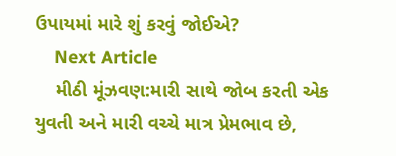ઉપાયમાં મારે શું કરવું જોઈએ?
    Next Article
    મીઠી મૂંઝવણ:મારી સાથે જોબ કરતી એક યુવતી અને મારી વચ્ચે માત્ર પ્રેમભાવ છે,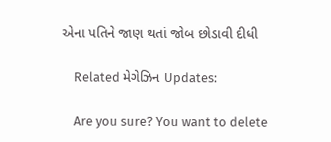એના પતિને જાણ થતાં જોબ છોડાવી દીધી

    Related મેગેઝિન Updates:

    Are you sure? You want to delete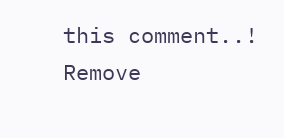this comment..! Remove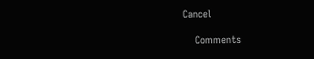Cancel

    Comments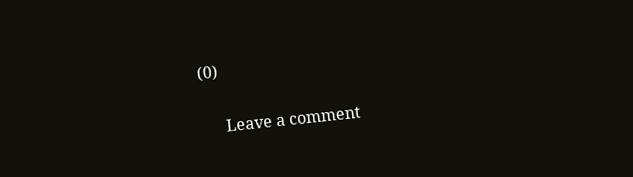(0)

      Leave a comment